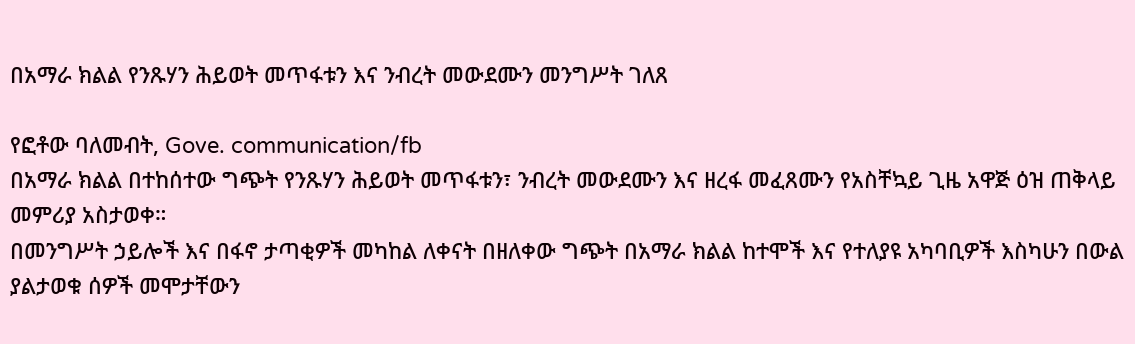በአማራ ክልል የንጹሃን ሕይወት መጥፋቱን እና ንብረት መውደሙን መንግሥት ገለጸ

የፎቶው ባለመብት, Gove. communication/fb
በአማራ ክልል በተከሰተው ግጭት የንጹሃን ሕይወት መጥፋቱን፣ ንብረት መውደሙን እና ዘረፋ መፈጸሙን የአስቸኳይ ጊዜ አዋጅ ዕዝ ጠቅላይ መምሪያ አስታወቀ።
በመንግሥት ኃይሎች እና በፋኖ ታጣቂዎች መካከል ለቀናት በዘለቀው ግጭት በአማራ ክልል ከተሞች እና የተለያዩ አካባቢዎች እስካሁን በውል ያልታወቁ ሰዎች መሞታቸውን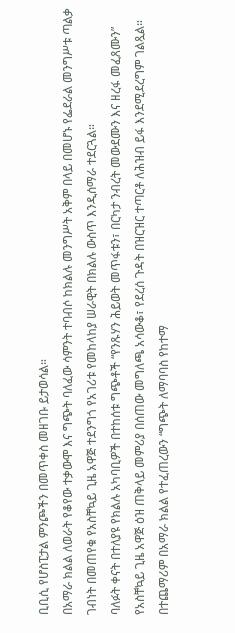ቢቢሲ የሆስፒታል ምንጮችን በመጥቀስ መዘገቡ ይታወሳል።
በአማራ ክልል ለወራት የቆየው ተቃውሞ እና ግጭት ባለፈው ሳምንት ተባብሶ ከክልሉ መንግሥት አቅም በላይ በመሆኑ የፌደራል መንግሥቱ ጣልቃ ገብነት በመጠየቁ የአስቸኳይ ጊዜ አዋጅ ተደንግጎ የአገሪቱ የመከላከያ ሠራዊት በክልሉ ውስጥ እንዲሰማራ ተደርጓል።
ባለፉት ቀናት በተለያዩ የክልሉ አካባቢዎች በተከሰቱ ግጭቶች “የንጹሃን ሕይወት መጥፋቱን፣ በርካታ ንብረት መውደሙን እና ዘረፋ መፈጸሙን” የአስቸኳይ ጊዜ አዋጅ ዕዝ ጠቅላይ መምሪያ በሰጠው መግለጫ አሳውቆ፣ የደረሰ ጉዳት በዝርዝር ተጣርቶ ለሕዝብ ይፋ እንደሚደረግም ገልጿል።
በተጨማሪም በአማራ ክልል የተፈጠረውን “ግጭት ለማባባስ የከተማ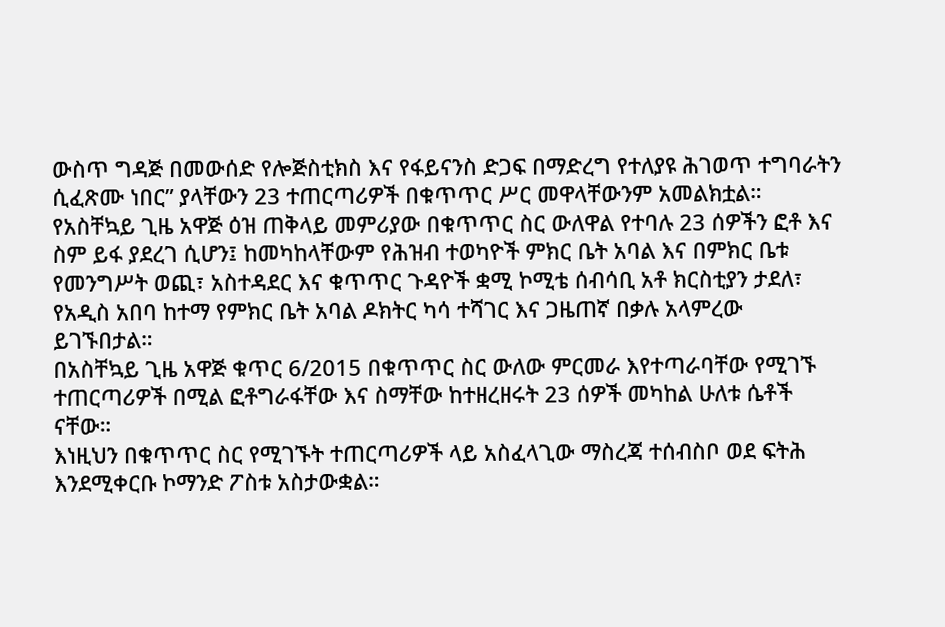ውስጥ ግዳጅ በመውሰድ የሎጅስቲክስ እና የፋይናንስ ድጋፍ በማድረግ የተለያዩ ሕገወጥ ተግባራትን ሲፈጽሙ ነበር” ያላቸውን 23 ተጠርጣሪዎች በቁጥጥር ሥር መዋላቸውንም አመልክቷል።
የአስቸኳይ ጊዜ አዋጅ ዕዝ ጠቅላይ መምሪያው በቁጥጥር ስር ውለዋል የተባሉ 23 ሰዎችን ፎቶ እና ስም ይፋ ያደረገ ሲሆን፤ ከመካከላቸውም የሕዝብ ተወካዮች ምክር ቤት አባል እና በምክር ቤቱ የመንግሥት ወጪ፣ አስተዳደር እና ቁጥጥር ጉዳዮች ቋሚ ኮሚቴ ሰብሳቢ አቶ ክርስቲያን ታደለ፣ የአዲስ አበባ ከተማ የምክር ቤት አባል ዶክትር ካሳ ተሻገር እና ጋዜጠኛ በቃሉ አላምረው ይገኙበታል።
በአስቸኳይ ጊዜ አዋጅ ቁጥር 6/2015 በቁጥጥር ስር ውለው ምርመራ እየተጣራባቸው የሚገኙ ተጠርጣሪዎች በሚል ፎቶግራፋቸው እና ስማቸው ከተዘረዘሩት 23 ሰዎች መካከል ሁለቱ ሴቶች ናቸው።
እነዚህን በቁጥጥር ስር የሚገኙት ተጠርጣሪዎች ላይ አስፈላጊው ማስረጃ ተሰብስቦ ወደ ፍትሕ እንደሚቀርቡ ኮማንድ ፖስቱ አስታውቋል።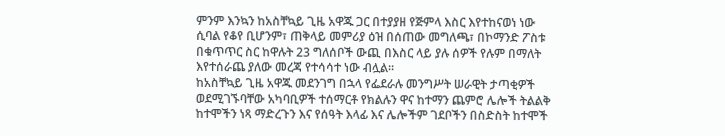ምንም እንኳን ከአስቸኳይ ጊዜ አዋጁ ጋር በተያያዘ የጅምላ እስር እየተከናወነ ነው ሲባል የቆየ ቢሆንም፣ ጠቅላይ መምሪያ ዕዝ በሰጠው መግለጫ፣ በኮማንድ ፖስቱ በቁጥጥር ስር ከዋሉት 23 ግለሰቦች ውጪ በእስር ላይ ያሉ ሰዎች የሉም በማለት እየተሰራጨ ያለው መረጃ የተሳሳተ ነው ብሏል።
ከአስቸኳይ ጊዜ አዋጁ መደንገግ በኋላ የፌደራሉ መንግሥት ሠራዊት ታጣቂዎች ወደሚገኙባቸው አካባቢዎች ተሰማርቶ የክልሉን ዋና ከተማን ጨምሮ ሌሎች ትልልቅ ከተሞችን ነጻ ማድረጉን እና የሰዓት እላፊ እና ሌሎችም ገደቦችን በስድስት ከተሞች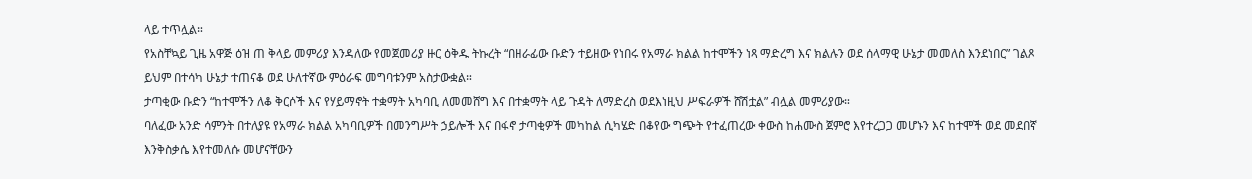ላይ ተጥሏል።
የአስቸኳይ ጊዜ አዋጅ ዕዝ ጠ ቅላይ መምሪያ እንዳለው የመጀመሪያ ዙር ዕቅዱ ትኩረት “በዘራፊው ቡድን ተይዘው የነበሩ የአማራ ክልል ከተሞችን ነጻ ማድረግ እና ክልሉን ወደ ሰላማዊ ሁኔታ መመለስ እንደነበር” ገልጾ ይህም በተሳካ ሁኔታ ተጠናቆ ወደ ሁለተኛው ምዕራፍ መግባቱንም አስታውቋል።
ታጣቂው ቡድን “ከተሞችን ለቆ ቅርሶች እና የሃይማኖት ተቋማት አካባቢ ለመመሸግ እና በተቋማት ላይ ጉዳት ለማድረስ ወደእነዚህ ሥፍራዎች ሸሽቷል” ብሏል መምሪያው።
ባለፈው አንድ ሳምንት በተለያዩ የአማራ ክልል አካባቢዎች በመንግሥት ኃይሎች እና በፋኖ ታጣቂዎች መካከል ሲካሄድ በቆየው ግጭት የተፈጠረው ቀውስ ከሐሙስ ጀምሮ እየተረጋጋ መሆኑን እና ከተሞች ወደ መደበኛ እንቅስቃሴ እየተመለሱ መሆናቸውን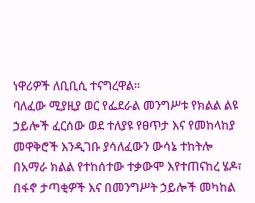ነዋሪዎች ለቢቢሲ ተናግረዋል።
ባለፈው ሚያዚያ ወር የፌደራል መንግሥቱ የክልል ልዩ ኃይሎች ፈርሰው ወደ ተለያዩ የፀጥታ እና የመከላከያ መዋቅሮች እንዲገቡ ያሳለፈውን ውሳኔ ተከትሎ በአማራ ክልል የተከሰተው ተቃውሞ እየተጠናከረ ሄዶ፣ በፋኖ ታጣቂዎች እና በመንግሥት ኃይሎች መካከል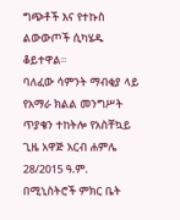ግጭቶች እና የተኩስ ልውውጦች ሲካሄዱ ቆይተዋል።
ባለፈው ሳምንት ማብቂያ ላይ የአማራ ክልል መንግሥት ጥያቄን ተከትሎ የአስቸኳይ ጊዜ አዋጅ አርብ ሐምሌ 28/2015 ዓ.ም. በሚኒስትሮች ምክር ቤት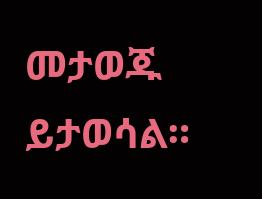መታወጁ ይታወሳል።